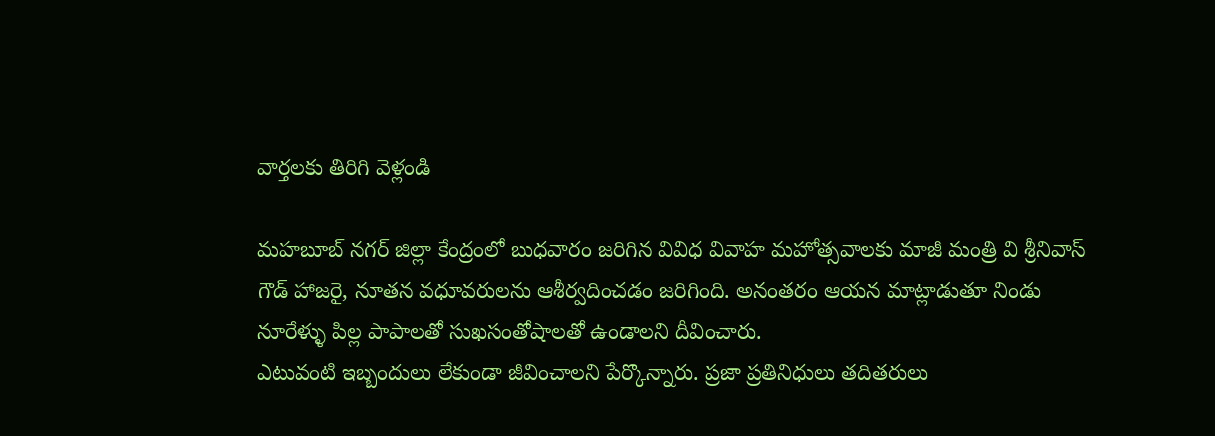వార్తలకు తిరిగి వెళ్లండి

మహబూబ్ నగర్ జిల్లా కేంద్రంలో బుధవారం జరిగిన వివిధ వివాహ మహోత్సవాలకు మాజీ మంత్రి వి శ్రీనివాస్ గౌడ్ హాజరై, నూతన వధూవరులను ఆశీర్వదించడం జరిగింది. అనంతరం ఆయన మాట్లాడుతూ నిండు నూరేళ్ళు పిల్ల పాపాలతో సుఖసంతోషాలతో ఉండాలని దీవించారు.
ఎటువంటి ఇబ్బందులు లేకుండా జీవించాలని పేర్కొన్నారు. ప్రజా ప్రతినిధులు తదితరులు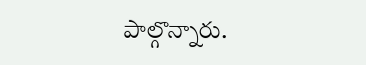పాల్గొన్నారు.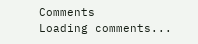Comments
Loading comments...